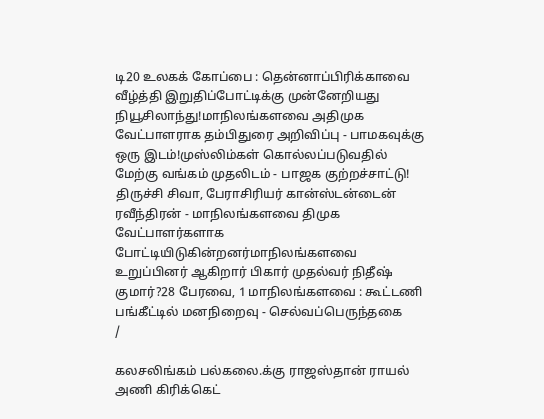டி20 உலகக் கோப்பை : தென்னாப்பிரிக்காவை வீழ்த்தி இறுதிப்போட்டிக்கு முன்னேறியது நியூசிலாந்து!மாநிலங்களவை அதிமுக வேட்பாளராக தம்பிதுரை அறிவிப்பு - பாமகவுக்கு ஒரு இடம்!முஸ்லிம்கள் கொல்லப்படுவதில் மேற்கு வங்கம் முதலிடம் - பாஜக குற்றச்சாட்டு! திருச்சி சிவா, பேராசிரியர் கான்ஸ்டன்டைன் ரவீந்திரன் - மாநிலங்களவை திமுக வேட்பாளர்களாக போட்டியிடுகின்றனர்மாநிலங்களவை உறுப்பினர் ஆகிறார் பிகார் முதல்வர் நிதீஷ் குமார்?28 பேரவை, 1 மாநிலங்களவை : கூட்டணி பங்கீட்டில் மனநிறைவு - செல்வப்பெருந்தகை
/

கலசலிங்கம் பல்கலை.க்கு ராஜஸ்தான் ராயல் அணி கிரிக்கெட்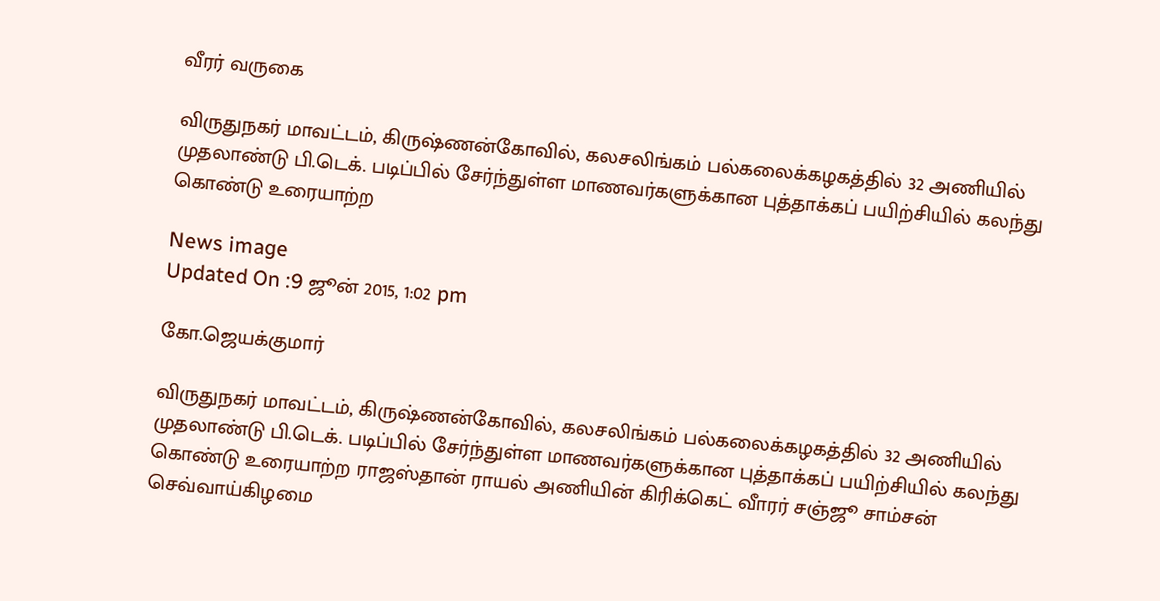வீரர் வருகை

விருதுநகர் மாவட்டம், கிருஷ்ணன்கோவில், கலசலிங்கம் பல்கலைக்கழகத்தில் 32 அணியில் முதலாண்டு பி.டெக். படிப்பில் சேர்ந்துள்ள மாணவர்களுக்கான புத்தாக்கப் பயிற்சியில் கலந்து கொண்டு உரையாற்ற

News image
Updated On :9 ஜூன் 2015, 1:02 pm

கோ.ஜெயக்குமார்

விருதுநகர் மாவட்டம், கிருஷ்ணன்கோவில், கலசலிங்கம் பல்கலைக்கழகத்தில் 32 அணியில் முதலாண்டு பி.டெக். படிப்பில் சேர்ந்துள்ள மாணவர்களுக்கான புத்தாக்கப் பயிற்சியில் கலந்து கொண்டு உரையாற்ற ராஜஸ்தான் ராயல் அணியின் கிரிக்கெட் வாீரர் சஞ்ஜூ சாம்சன் செவ்வாய்கிழமை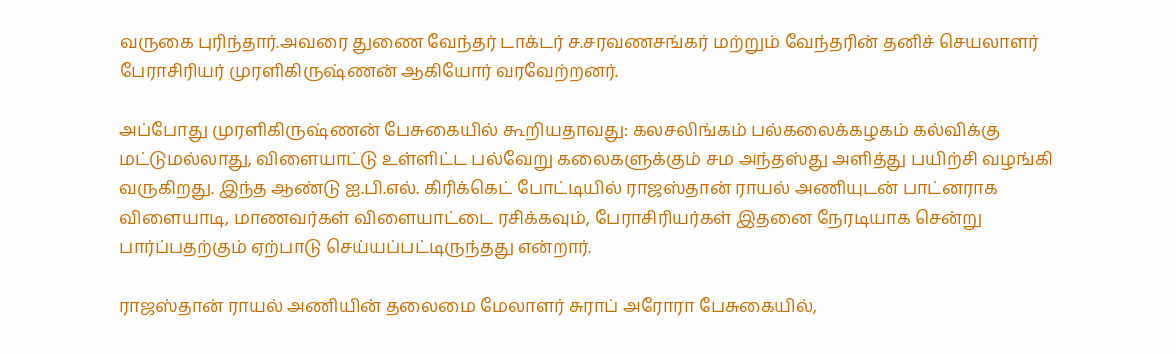வருகை புரிந்தார்.அவரை துணை வேந்தர் டாக்டர் ச.சரவணசங்கர் மற்றும் வேந்தரின் தனிச் செயலாளர் பேராசிரியர் முரளிகிருஷ்ணன் ஆகியோர் வரவேற்றனர்.

அப்போது முரளிகிருஷ்ணன் பேசுகையில் கூறியதாவது: கலசலிங்கம் பல்கலைக்கழகம் கல்விக்கு மட்டுமல்லாது, விளையாட்டு உள்ளிட்ட பல்வேறு கலைகளுக்கும் சம அந்தஸ்து அளித்து பயிற்சி வழங்கி வருகிறது. இந்த ஆண்டு ஐ.பி.எல். கிரிக்கெட் போட்டியில் ராஜஸ்தான் ராயல் அணியுடன் பாட்னராக விளையாடி, மாணவர்கள் விளையாட்டை ரசிக்கவும், பேராசிரியர்கள் இதனை நேரடியாக சென்று பார்ப்பதற்கும் ஏற்பாடு செய்யப்பட்டிருந்தது என்றார்.

ராஜஸ்தான் ராயல் அணியின் தலைமை மேலாளர் சுராப் அரோரா பேசுகையில்,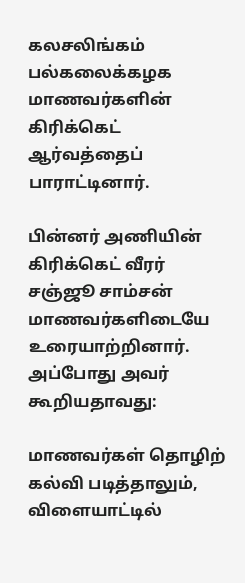கலசலிங்கம் பல்கலைக்கழக மாணவர்களின் கிரிக்கெட் ஆர்வத்தைப் பாராட்டினார்.

பின்னர் அணியின் கிரிக்கெட் வீரர் சஞ்ஜூ சாம்சன் மாணவர்களிடையே உரையாற்றினார். அப்போது அவர் கூறியதாவது:

மாணவர்கள் தொழிற் கல்வி படித்தாலும், விளையாட்டில்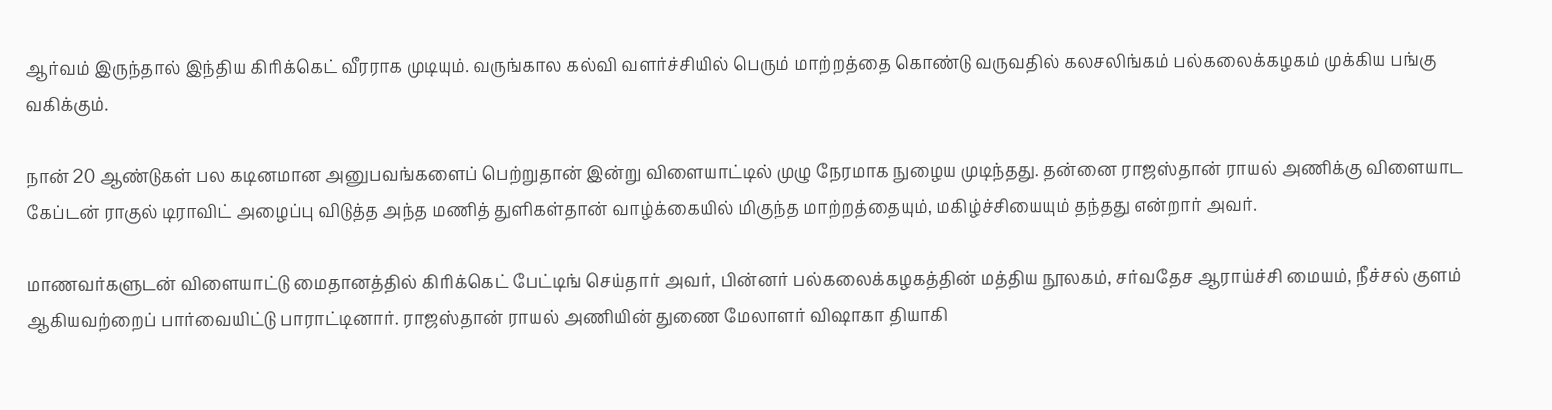ஆர்வம் இருந்தால் இந்திய கிரிக்கெட் வீரராக முடியும். வருங்கால கல்வி வளர்ச்சியில் பெரும் மாற்றத்தை கொண்டு வருவதில் கலசலிங்கம் பல்கலைக்கழகம் முக்கிய பங்கு வகிக்கும்.

நான் 20 ஆண்டுகள் பல கடினமான அனுபவங்களைப் பெற்றுதான் இன்று விளையாட்டில் முழு நேரமாக நுழைய முடிந்தது. தன்னை ராஜஸ்தான் ராயல் அணிக்கு விளையாட கேப்டன் ராகுல் டிராவிட் அழைப்பு விடுத்த அந்த மணித் துளிகள்தான் வாழ்க்கையில் மிகுந்த மாற்றத்தையும், மகிழ்ச்சியையும் தந்தது என்றார் அவர்.

மாணவர்களுடன் விளையாட்டு மைதானத்தில் கிரிக்கெட் பேட்டிங் செய்தார் அவர், பின்னர் பல்கலைக்கழகத்தின் மத்திய நூலகம், சர்வதேச ஆராய்ச்சி மையம், நீச்சல் குளம் ஆகியவற்றைப் பார்வையிட்டு பாராட்டினார். ராஜஸ்தான் ராயல் அணியின் துணை மேலாளர் விஷாகா தியாகி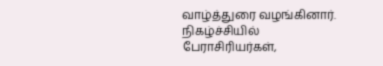வாழ்த்துரை வழங்கினார். நிகழ்ச்சியில் பேராசிரியர்கள்,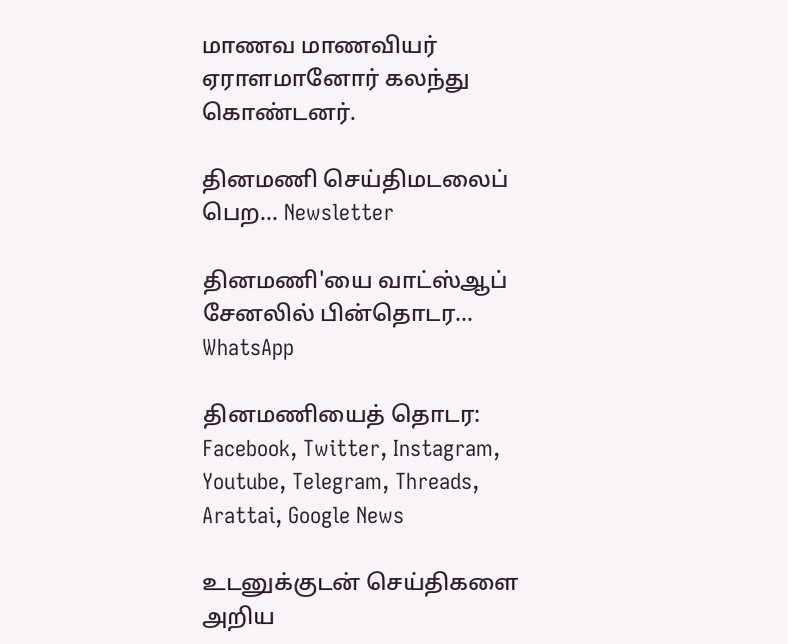மாணவ மாணவியர் ஏராளமானோர் கலந்து கொண்டனர்.

தினமணி செய்திமடலைப் பெற... Newsletter

தினமணி'யை வாட்ஸ்ஆப் சேனலில் பின்தொடர... WhatsApp

தினமணியைத் தொடர: Facebook, Twitter, Instagram, Youtube, Telegram, Threads, Arattai, Google News

உடனுக்குடன் செய்திகளை அறிய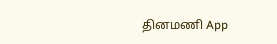தினமணி App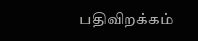பதிவிறக்கம்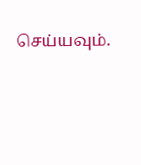செய்யவும்.